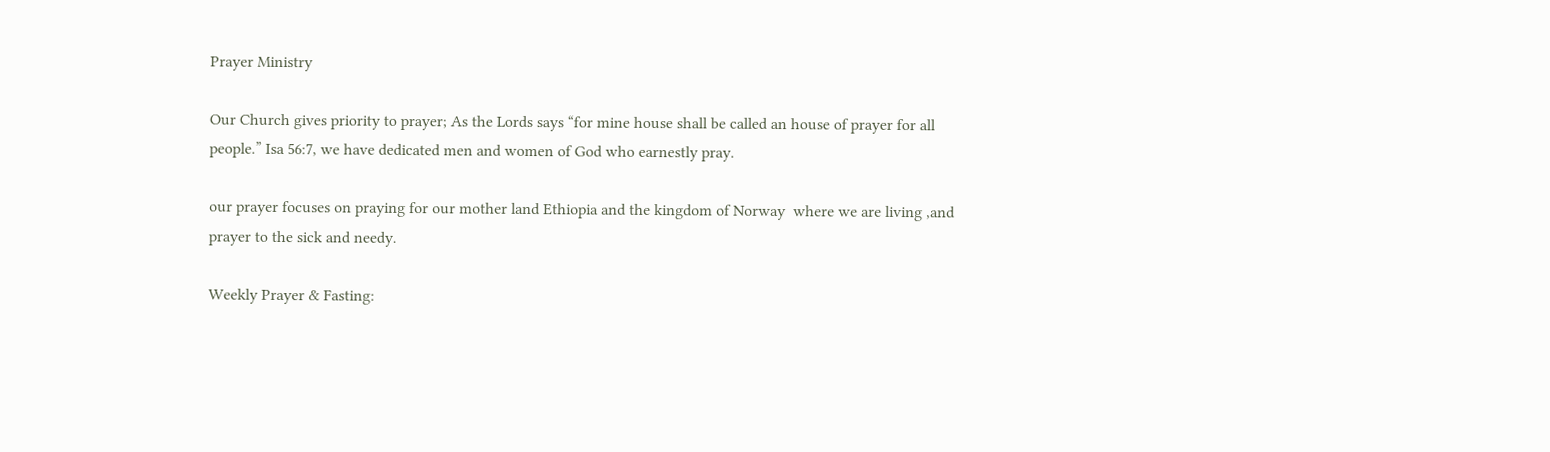Prayer Ministry

Our Church gives priority to prayer; As the Lords says “for mine house shall be called an house of prayer for all people.” Isa 56:7, we have dedicated men and women of God who earnestly pray.

our prayer focuses on praying for our mother land Ethiopia and the kingdom of Norway  where we are living ,and  prayer to the sick and needy.

Weekly Prayer & Fasting: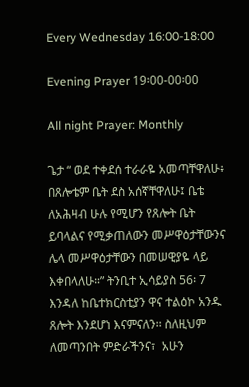Every Wednesday 16:00-18:00

Evening Prayer 19፡00-00፡00

All night Prayer: Monthly

ጌታ “ ወደ ተቀደሰ ተራራዬ አመጣቸዋለሁ፥ በጸሎቴም ቤት ደስ አሰኛቸዋለሁ፤ ቤቴ ለአሕዛብ ሁሉ የሚሆን የጸሎት ቤት ይባላልና የሚቃጠለውን መሥዋዕታቸውንና ሌላ መሥዋዕታቸውን በመሠዊያዬ ላይ እቀበላለሁ።” ትንቢተ ኢሳይያስ 56፡ 7  እንዳለ ከቤተክርስቲያን ዋና ተልዕኮ አንዱ ጸሎት እንደሆነ እናምናለን፡፡ ስለዚህም ለመጣንበት ምድራችንና፣  አሁን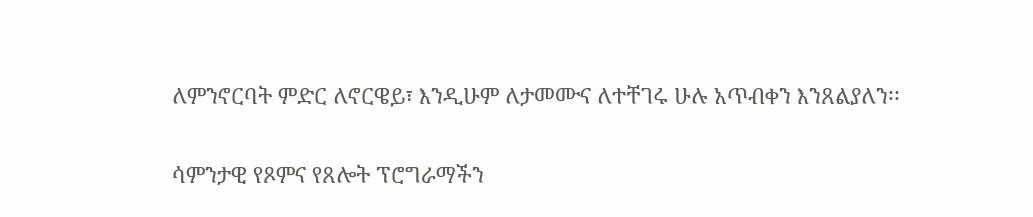ለምንኖርባት ምድር ለኖርዌይ፣ እንዲሁም ለታመሙና ለተቸገሩ ሁሉ አጥብቀን እንጸልያለን፡፡

ሳምንታዊ የጾምና የጸሎት ፕሮግራማችን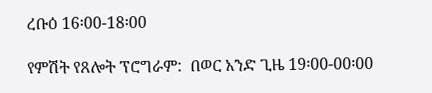ረቡዕ 16፡00-18፡00

የምሽት የጸሎት ፕሮግራም:  በወር አንድ ጊዜ 19፡00-00፡00